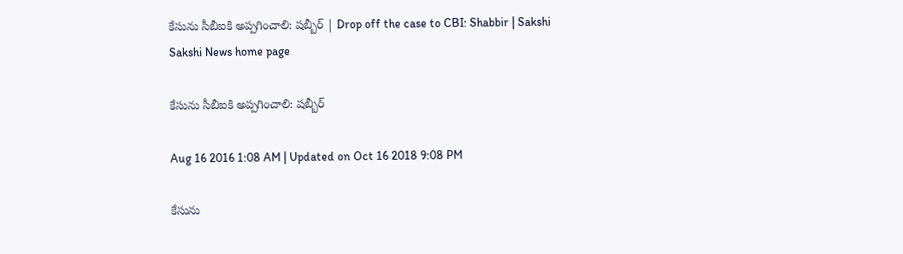కేసును సీబీఐకి అప్పగించాలి: షబ్బీర్ | Drop off the case to CBI: Shabbir | Sakshi
Sakshi News home page

కేసును సీబీఐకి అప్పగించాలి: షబ్బీర్

Aug 16 2016 1:08 AM | Updated on Oct 16 2018 9:08 PM

కేసును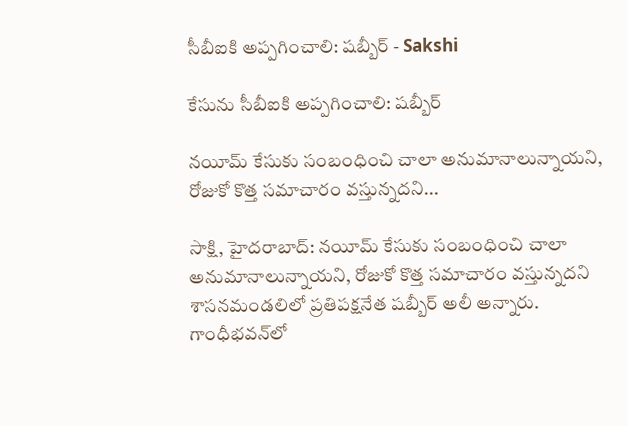సీబీఐకి అప్పగించాలి: షబ్బీర్ - Sakshi

కేసును సీబీఐకి అప్పగించాలి: షబ్బీర్

నయీమ్ కేసుకు సంబంధించి చాలా అనుమానాలున్నాయని, రోజుకో కొత్త సమాచారం వస్తున్నదని...

సాక్షి, హైదరాబాద్: నయీమ్ కేసుకు సంబంధించి చాలా అనుమానాలున్నాయని, రోజుకో కొత్త సమాచారం వస్తున్నదని శాసనమండలిలో ప్రతిపక్షనేత షబ్బీర్ అలీ అన్నారు. గాంధీభవన్‌లో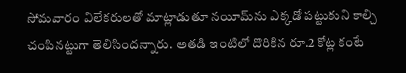సోమవారం విలేకరులతో మాట్లాడుతూ నయీమ్‌ను ఎక్కడో పట్టుకుని కాల్చి చంపినట్టుగా తెలిసిందన్నారు. అతడి ఇంటిలో దొరికిన రూ.2 కోట్ల కంటే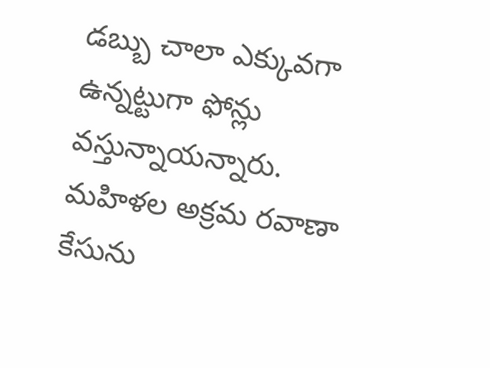డబ్బు చాలా ఎక్కువగా ఉన్నట్టుగా ఫోన్లు వస్తున్నాయన్నారు. మహిళల అక్రమ రవాణా కేసును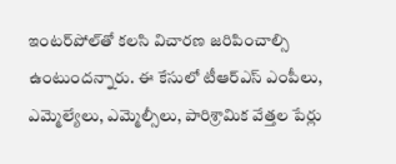ఇంటర్‌పోల్‌తో కలసి విచారణ జరిపించాల్సి ఉంటుందన్నారు. ఈ కేసులో టీఆర్‌ఎస్ ఎంపీలు, ఎమ్మెల్యేలు, ఎమ్మెల్సీలు, పారిశ్రామిక వేత్తల పేర్లు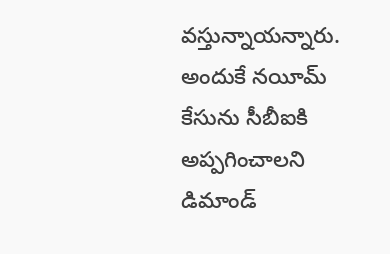వస్తున్నాయన్నారు. అందుకే నయీమ్ కేసును సీబీఐకి అప్పగించాలని డిమాండ్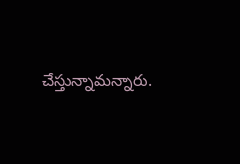చేస్తున్నామన్నారు.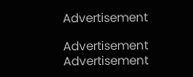Advertisement

Advertisement
Advertisement